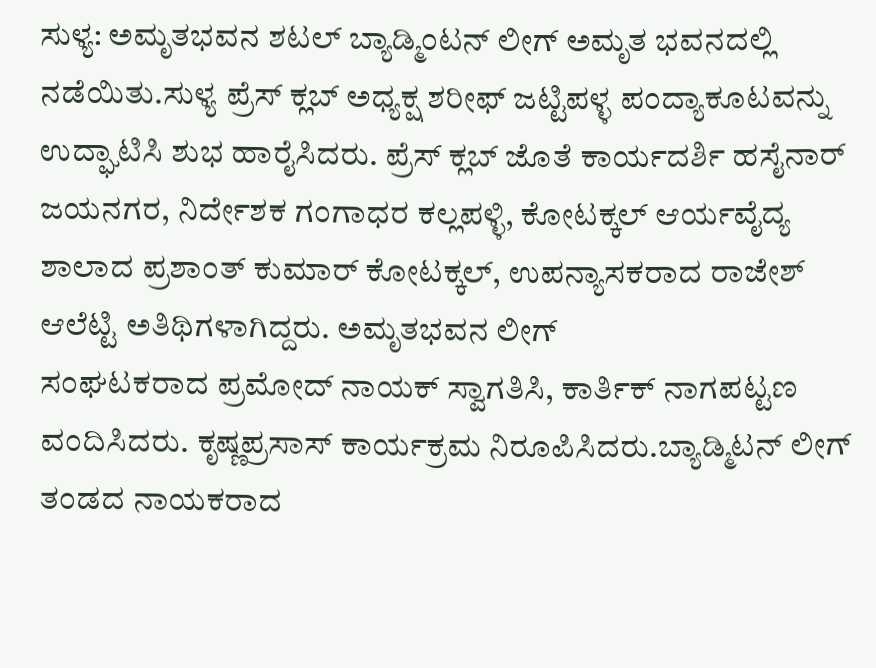ಸುಳ್ಯ: ಅಮೃತಭವನ ಶಟಲ್ ಬ್ಯಾಡ್ಮಿಂಟನ್ ಲೀಗ್ ಅಮೃತ ಭವನದಲ್ಲಿ ನಡೆಯಿತು.ಸುಳ್ಯ ಪ್ರೆಸ್ ಕ್ಲಬ್ ಅಧ್ಯಕ್ಷ ಶರೀಫ್ ಜಟ್ಟಿಪಳ್ಳ ಪಂದ್ಯಾಕೂಟವನ್ನು ಉದ್ಘಾಟಿಸಿ ಶುಭ ಹಾರೈಸಿದರು. ಪ್ರೆಸ್ ಕ್ಲಬ್ ಜೊತೆ ಕಾರ್ಯದರ್ಶಿ ಹಸೈನಾರ್ ಜಯನಗರ, ನಿರ್ದೇಶಕ ಗಂಗಾಧರ ಕಲ್ಲಪಳ್ಳಿ, ಕೋಟಕ್ಕಲ್ ಆರ್ಯವೈದ್ಯ ಶಾಲಾದ ಪ್ರಶಾಂತ್ ಕುಮಾರ್ ಕೋಟಕ್ಕಲ್, ಉಪನ್ಯಾಸಕರಾದ ರಾಜೇಶ್ ಆಲೆಟ್ಟಿ ಅತಿಥಿಗಳಾಗಿದ್ದರು. ಅಮೃತಭವನ ಲೀಗ್
ಸಂಘಟಕರಾದ ಪ್ರಮೋದ್ ನಾಯಕ್ ಸ್ವಾಗತಿಸಿ, ಕಾರ್ತಿಕ್ ನಾಗಪಟ್ಟಣ ವಂದಿಸಿದರು. ಕೃಷ್ಣಪ್ರಸಾಸ್ ಕಾರ್ಯಕ್ರಮ ನಿರೂಪಿಸಿದರು.ಬ್ಯಾಡ್ಮಿಟನ್ ಲೀಗ್ ತಂಡದ ನಾಯಕರಾದ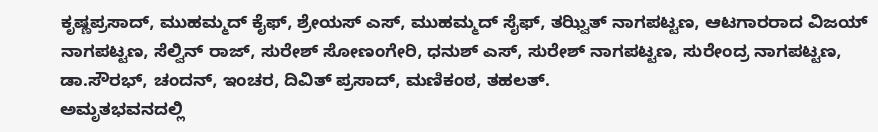ಕೃಷ್ಣಪ್ರಸಾದ್, ಮುಹಮ್ಮದ್ ಕೈಫ್, ಶ್ರೇಯಸ್ ಎಸ್, ಮುಹಮ್ಮದ್ ಸೈಫ್, ತಝ್ವಿತ್ ನಾಗಪಟ್ಟಣ, ಆಟಗಾರರಾದ ವಿಜಯ್ ನಾಗಪಟ್ಟಣ, ಸೆಲ್ವಿನ್ ರಾಜ್, ಸುರೇಶ್ ಸೋಣಂಗೇರಿ, ಧನುಶ್ ಎಸ್, ಸುರೇಶ್ ನಾಗಪಟ್ಟಣ, ಸುರೇಂದ್ರ ನಾಗಪಟ್ಟಣ, ಡಾ.ಸೌರಭ್, ಚಂದನ್, ಇಂಚರ, ದಿವಿತ್ ಪ್ರಸಾದ್, ಮಣಿಕಂಠ, ತಹಲತ್.
ಅಮೃತಭವನದಲ್ಲಿ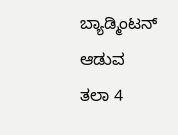ಬ್ಯಾಡ್ಮಿಂಟನ್ ಆಡುವ
ತಲಾ 4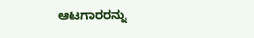ಆಟಗಾರರನ್ನು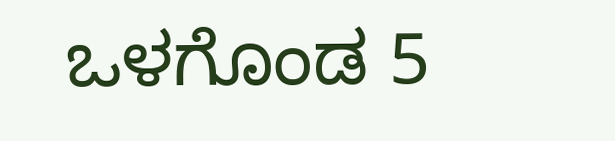ಒಳಗೊಂಡ 5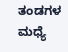ತಂಡಗಳ ಮಧ್ಯೆ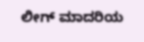ಲೀಗ್ ಮಾದರಿಯ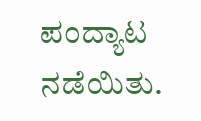ಪಂದ್ಯಾಟ ನಡೆಯಿತು.